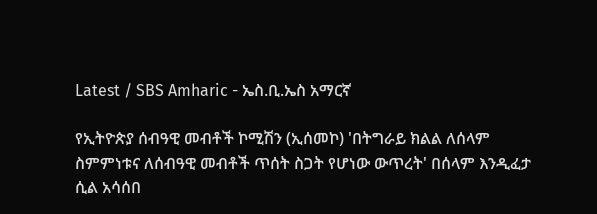Latest / SBS Amharic - ኤስ.ቢ.ኤስ አማርኛ

የኢትዮጵያ ሰብዓዊ መብቶች ኮሚሽን (ኢሰመኮ) 'በትግራይ ክልል ለሰላም ስምምነቱና ለሰብዓዊ መብቶች ጥሰት ስጋት የሆነው ውጥረት' በሰላም እንዲፈታ ሲል አሳሰበ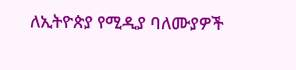ለኢትዮጵያ የሚዲያ ባለሙያዎች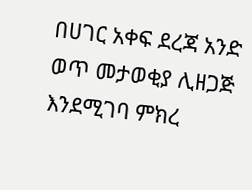በሀገር አቀፍ ደረጃ አንድ ወጥ መታወቂያ ሊዘጋጅ እንደሚገባ ምክረ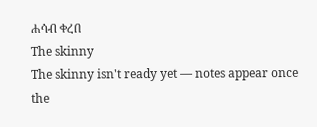ሐሳብ ቀረበ
The skinny
The skinny isn't ready yet — notes appear once the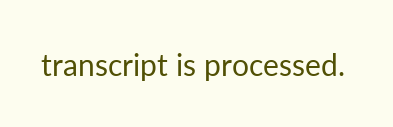transcript is processed.